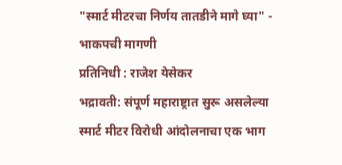"स्मार्ट मीटरचा निर्णय तातडीने मागे घ्या" - भाकपची मागणी
प्रतिनिधी : राजेश येसेकर
भद्रावती: संपूर्ण महाराष्ट्रात सुरू असलेल्या स्मार्ट मीटर विरोधी आंदोलनाचा एक भाग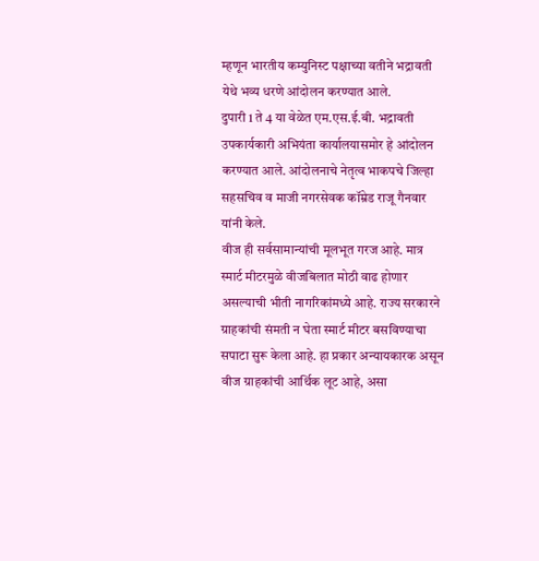म्हणून भारतीय कम्युनिस्ट पक्षाच्या वतीने भद्रावती येथे भव्य धरणे आंदोलन करण्यात आले.
दुपारी 1 ते 4 या वेळेत एम.एस.ई.बी. भद्रावती उपकार्यकारी अभियंता कार्यालयासमोर हे आंदोलन करण्यात आले. आंदोलनाचे नेतृत्व भाकपचे जिल्हा सहसचिव व माजी नगरसेवक कॉम्रेड राजू गैनवार यांनी केले.
वीज ही सर्वसामान्यांची मूलभूत गरज आहे. मात्र स्मार्ट मीटरमुळे वीजबिलात मोठी वाढ होणार असल्याची भीती नागरिकांमध्ये आहे. राज्य सरकारने ग्राहकांची संमती न घेता स्मार्ट मीटर बसविण्याचा सपाटा सुरू केला आहे. हा प्रकार अन्यायकारक असून वीज ग्राहकांची आर्थिक लूट आहे, असा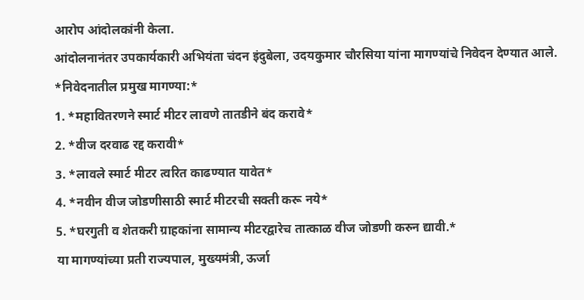आरोप आंदोलकांनी केला.
आंदोलनानंतर उपकार्यकारी अभियंता चंदन इंदुबेला, उदयकुमार चौरसिया यांना मागण्यांचे निवेदन देण्यात आले.
*निवेदनातील प्रमुख मागण्या:*
1. *महावितरणने स्मार्ट मीटर लावणे तातडीने बंद करावे*
2. *वीज दरवाढ रद्द करावी*
3. *लावले स्मार्ट मीटर त्वरित काढण्यात यावेत*
4. *नवीन वीज जोडणीसाठी स्मार्ट मीटरची सक्ती करू नये*
5. *घरगुती व शेतकरी ग्राहकांना सामान्य मीटरद्वारेच तात्काळ वीज जोडणी करुन द्यावी.*
या मागण्यांच्या प्रती राज्यपाल, मुख्यमंत्री, ऊर्जा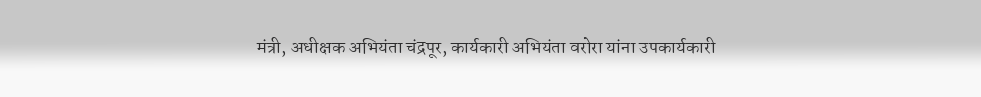मंत्री, अधीक्षक अभियंता चंद्रपूर, कार्यकारी अभियंता वरोरा यांना उपकार्यकारी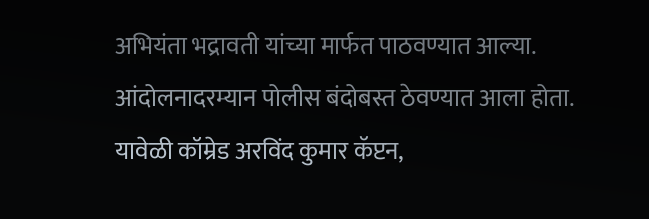अभियंता भद्रावती यांच्या मार्फत पाठवण्यात आल्या.
आंदोलनादरम्यान पोलीस बंदोबस्त ठेवण्यात आला होता.
यावेळी कॉम्रेड अरविंद कुमार कॅप्टन,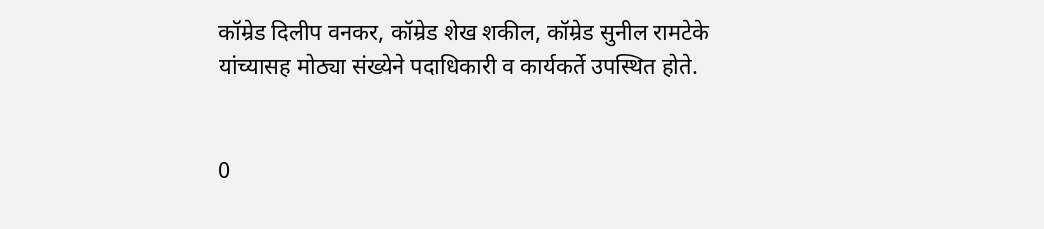कॉम्रेड दिलीप वनकर, कॉम्रेड शेख शकील, कॉम्रेड सुनील रामटेके यांच्यासह मोठ्या संख्येने पदाधिकारी व कार्यकर्ते उपस्थित होते.


0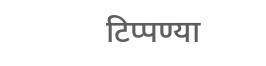टिप्पण्या